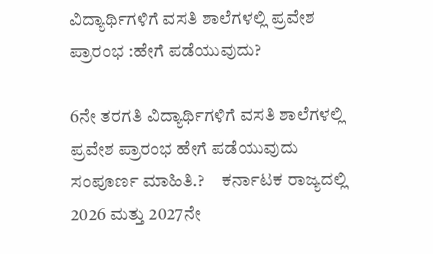ವಿದ್ಯಾರ್ಥಿಗಳಿಗೆ ವಸತಿ ಶಾಲೆಗಳಲ್ಲಿ ಪ್ರವೇಶ ಪ್ರಾರಂಭ :ಹೇಗೆ ಪಡೆಯುವುದು?

6ನೇ ತರಗತಿ ವಿದ್ಯಾರ್ಥಿಗಳಿಗೆ ವಸತಿ ಶಾಲೆಗಳಲ್ಲಿ ಪ್ರವೇಶ ಪ್ರಾರಂಭ ಹೇಗೆ ಪಡೆಯುವುದು ಸಂಪೂರ್ಣ ಮಾಹಿತಿ.?     ಕರ್ನಾಟಕ ರಾಜ್ಯದಲ್ಲಿ 2026 ಮತ್ತು 2027ನೇ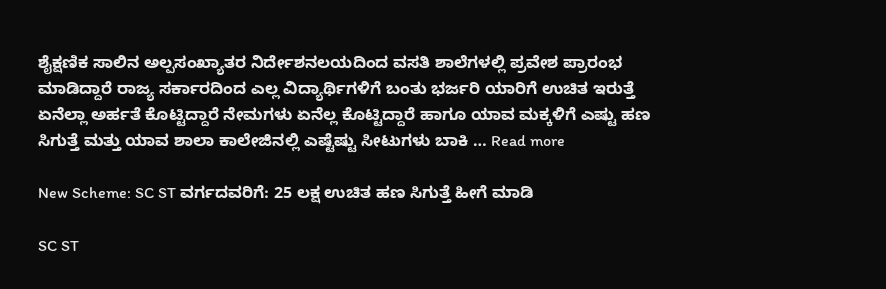ಶೈಕ್ಷಣಿಕ ಸಾಲಿನ ಅಲ್ಪಸಂಖ್ಯಾತರ ನಿರ್ದೇಶನಲಯದಿಂದ ವಸತಿ ಶಾಲೆಗಳಲ್ಲಿ ಪ್ರವೇಶ ಪ್ರಾರಂಭ ಮಾಡಿದ್ದಾರೆ ರಾಜ್ಯ ಸರ್ಕಾರದಿಂದ ಎಲ್ಲ ವಿದ್ಯಾರ್ಥಿಗಳಿಗೆ ಬಂತು ಭರ್ಜರಿ ಯಾರಿಗೆ ಉಚಿತ ಇರುತ್ತೆ ಏನೆಲ್ಲಾ ಅರ್ಹತೆ ಕೊಟ್ಟಿದ್ದಾರೆ ನೇಮಗಳು ಏನೆಲ್ಲ ಕೊಟ್ಟಿದ್ದಾರೆ ಹಾಗೂ ಯಾವ ಮಕ್ಕಳಿಗೆ ಎಷ್ಟು ಹಣ ಸಿಗುತ್ತೆ ಮತ್ತು ಯಾವ ಶಾಲಾ ಕಾಲೇಜಿನಲ್ಲಿ ಎಷ್ಟೆಷ್ಟು ಸೀಟುಗಳು ಬಾಕಿ … Read more

New Scheme: SC ST ವರ್ಗದವರಿಗೆ: 25 ಲಕ್ಷ ಉಚಿತ ಹಣ ಸಿಗುತ್ತೆ ಹೀಗೆ ಮಾಡಿ

SC ST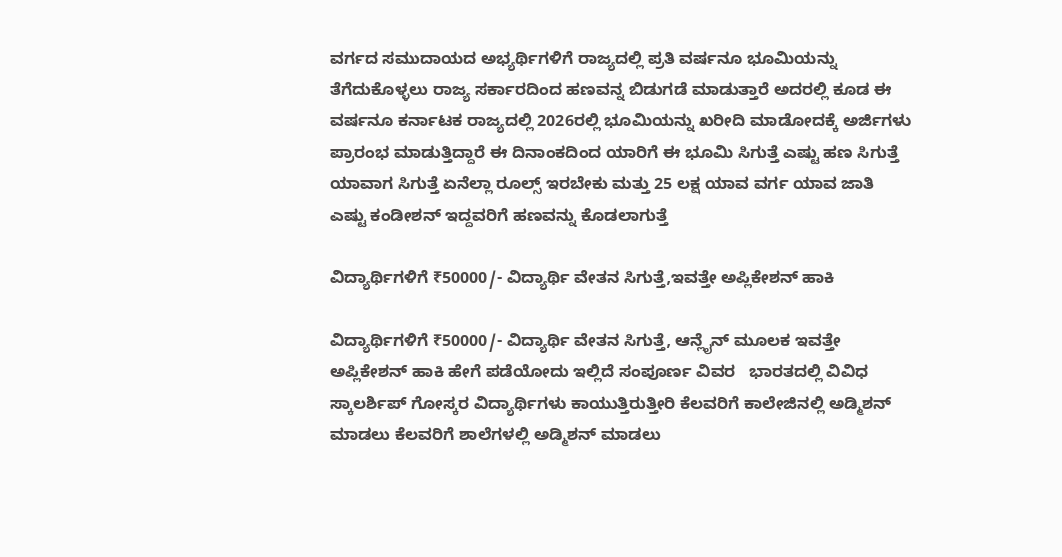ವರ್ಗದ ಸಮುದಾಯದ ಅಭ್ಯರ್ಥಿಗಳಿಗೆ ರಾಜ್ಯದಲ್ಲಿ ಪ್ರತಿ ವರ್ಷನೂ ಭೂಮಿಯನ್ನು ತೆಗೆದುಕೊಳ್ಳಲು ರಾಜ್ಯ ಸರ್ಕಾರದಿಂದ ಹಣವನ್ನ ಬಿಡುಗಡೆ ಮಾಡುತ್ತಾರೆ ಅದರಲ್ಲಿ ಕೂಡ ಈ ವರ್ಷನೂ ಕರ್ನಾಟಕ ರಾಜ್ಯದಲ್ಲಿ 2026ರಲ್ಲಿ ಭೂಮಿಯನ್ನು ಖರೀದಿ ಮಾಡೋದಕ್ಕೆ ಅರ್ಜಿಗಳು ಪ್ರಾರಂಭ ಮಾಡುತ್ತಿದ್ದಾರೆ ಈ ದಿನಾಂಕದಿಂದ ಯಾರಿಗೆ ಈ ಭೂಮಿ ಸಿಗುತ್ತೆ ಎಷ್ಟು ಹಣ ಸಿಗುತ್ತೆ ಯಾವಾಗ ಸಿಗುತ್ತೆ ಏನೆಲ್ಲಾ ರೂಲ್ಸ್ ಇರಬೇಕು ಮತ್ತು 25 ಲಕ್ಷ ಯಾವ ವರ್ಗ ಯಾವ ಜಾತಿ ಎಷ್ಟು ಕಂಡೀಶನ್ ಇದ್ದವರಿಗೆ ಹಣವನ್ನು ಕೊಡಲಾಗುತ್ತೆ

ವಿದ್ಯಾರ್ಥಿಗಳಿಗೆ ₹50000/- ವಿದ್ಯಾರ್ಥಿ ವೇತನ ಸಿಗುತ್ತೆ,ಇವತ್ತೇ ಅಪ್ಲಿಕೇಶನ್ ಹಾಕಿ

ವಿದ್ಯಾರ್ಥಿಗಳಿಗೆ ₹50000/- ವಿದ್ಯಾರ್ಥಿ ವೇತನ ಸಿಗುತ್ತೆ, ಆನ್ಲೈನ್ ಮೂಲಕ ಇವತ್ತೇ ಅಪ್ಲಿಕೇಶನ್ ಹಾಕಿ ಹೇಗೆ ಪಡೆಯೋದು ಇಲ್ಲಿದೆ ಸಂಪೂರ್ಣ ವಿವರ   ಭಾರತದಲ್ಲಿ ವಿವಿಧ ಸ್ಕಾಲರ್ಶಿಪ್ ಗೋಸ್ಕರ ವಿದ್ಯಾರ್ಥಿಗಳು ಕಾಯುತ್ತಿರುತ್ತೀರಿ ಕೆಲವರಿಗೆ ಕಾಲೇಜಿನಲ್ಲಿ ಅಡ್ಮಿಶನ್ ಮಾಡಲು ಕೆಲವರಿಗೆ ಶಾಲೆಗಳಲ್ಲಿ ಅಡ್ಮಿಶನ್ ಮಾಡಲು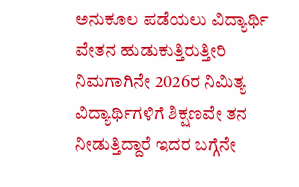ಅನುಕೂಲ ಪಡೆಯಲು ವಿದ್ಯಾರ್ಥಿ ವೇತನ ಹುಡುಕುತ್ತಿರುತ್ತೀರಿ ನಿಮಗಾಗಿನೇ 2026ರ ನಿಮಿತ್ಯ ವಿದ್ಯಾರ್ಥಿಗಳಿಗೆ ಶಿಕ್ಷಣವೇ ತನ ನೀಡುತ್ತಿದ್ದಾರೆ ಇದರ ಬಗ್ಗೆನೇ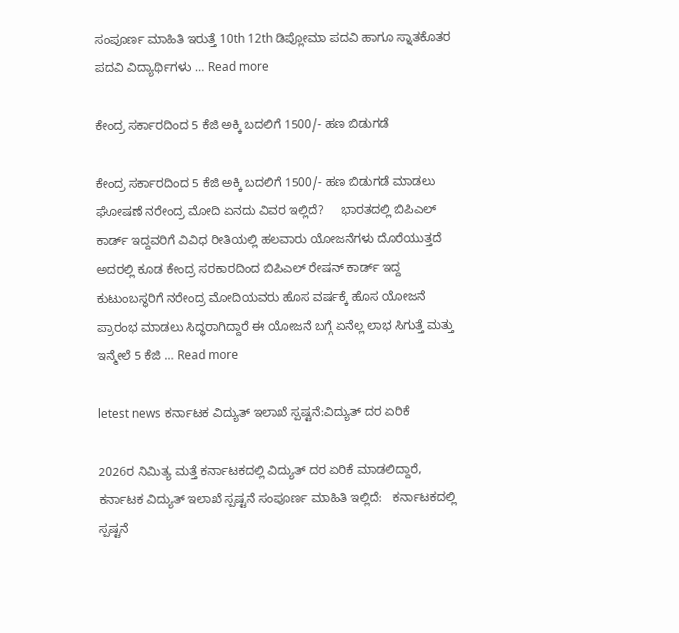ಸಂಪೂರ್ಣ ಮಾಹಿತಿ ಇರುತ್ತೆ 10th 12th ಡಿಪ್ಲೋಮಾ ಪದವಿ ಹಾಗೂ ಸ್ನಾತಕೊತರ ಪದವಿ ವಿದ್ಯಾರ್ಥಿಗಳು … Read more

ಕೇಂದ್ರ ಸರ್ಕಾರದಿಂದ 5 ಕೆಜಿ ಅಕ್ಕಿ ಬದಲಿಗೆ 1500/- ಹಣ ಬಿಡುಗಡೆ

ಕೇಂದ್ರ ಸರ್ಕಾರದಿಂದ 5 ಕೆಜಿ ಅಕ್ಕಿ ಬದಲಿಗೆ 1500/- ಹಣ ಬಿಡುಗಡೆ ಮಾಡಲು ಘೋಷಣೆ ನರೇಂದ್ರ ಮೋದಿ ಏನದು ವಿವರ ಇಲ್ಲಿದೆ?     ಭಾರತದಲ್ಲಿ ಬಿಪಿಎಲ್ ಕಾರ್ಡ್ ಇದ್ದವರಿಗೆ ವಿವಿಧ ರೀತಿಯಲ್ಲಿ ಹಲವಾರು ಯೋಜನೆಗಳು ದೊರೆಯುತ್ತದೆ ಅದರಲ್ಲಿ ಕೂಡ ಕೇಂದ್ರ ಸರಕಾರದಿಂದ ಬಿಪಿಎಲ್ ರೇಷನ್ ಕಾರ್ಡ್ ಇದ್ದ ಕುಟುಂಬಸ್ಥರಿಗೆ ನರೇಂದ್ರ ಮೋದಿಯವರು ಹೊಸ ವರ್ಷಕ್ಕೆ ಹೊಸ ಯೋಜನೆ ಪ್ರಾರಂಭ ಮಾಡಲು ಸಿದ್ಧರಾಗಿದ್ದಾರೆ ಈ ಯೋಜನೆ ಬಗ್ಗೆ ಏನೆಲ್ಲ ಲಾಭ ಸಿಗುತ್ತೆ ಮತ್ತು ಇನ್ಮೇಲೆ 5 ಕೆಜಿ … Read more

letest news ಕರ್ನಾಟಕ ವಿದ್ಯುತ್ ಇಲಾಖೆ ಸ್ಪಷ್ಟನೆ:ವಿದ್ಯುತ್ ದರ ಏರಿಕೆ

2026ರ ನಿಮಿತ್ಯ ಮತ್ತೆ ಕರ್ನಾಟಕದಲ್ಲಿ ವಿದ್ಯುತ್ ದರ ಏರಿಕೆ ಮಾಡಲಿದ್ದಾರೆ, ಕರ್ನಾಟಕ ವಿದ್ಯುತ್ ಇಲಾಖೆ ಸ್ಪಷ್ಟನೆ ಸಂಪೂರ್ಣ ಮಾಹಿತಿ ಇಲ್ಲಿದೆ:   ಕರ್ನಾಟಕದಲ್ಲಿ ಸ್ಪಷ್ಟನೆ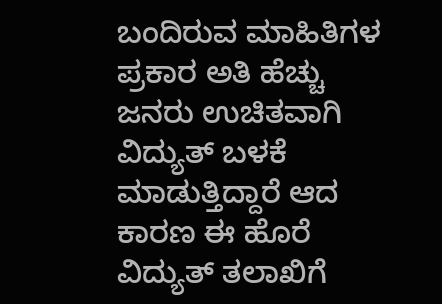ಬಂದಿರುವ ಮಾಹಿತಿಗಳ ಪ್ರಕಾರ ಅತಿ ಹೆಚ್ಚು ಜನರು ಉಚಿತವಾಗಿ ವಿದ್ಯುತ್ ಬಳಕೆ ಮಾಡುತ್ತಿದ್ದಾರೆ ಆದ ಕಾರಣ ಈ ಹೊರೆ ವಿದ್ಯುತ್ ತಲಾಖಿಗೆ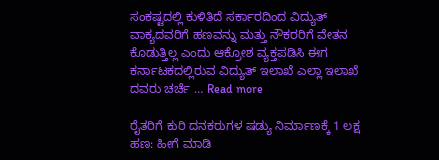ಸಂಕಷ್ಟದಲ್ಲಿ ಕುಳಿತಿದೆ ಸರ್ಕಾರದಿಂದ ವಿದ್ಯುತ್ ವಾಕ್ಯದವರಿಗೆ ಹಣವನ್ನು ಮತ್ತು ನೌಕರರಿಗೆ ವೇತನ ಕೊಡುತ್ತಿಲ್ಲ ಎಂದು ಆಕ್ರೋಶ ವ್ಯಕ್ತಪಡಿಸಿ ಈಗ ಕರ್ನಾಟಕದಲ್ಲಿರುವ ವಿದ್ಯುತ್ ಇಲಾಖೆ ಎಲ್ಲಾ ಇಲಾಖೆ ದವರು ಚರ್ಚೆ … Read more

ರೈತರಿಗೆ ಕುರಿ ದನಕರುಗಳ ಷಡ್ಯು ನಿರ್ಮಾಣಕ್ಕೆ 1 ಲಕ್ಷ ಹಣ: ಹೀಗೆ ಮಾಡಿ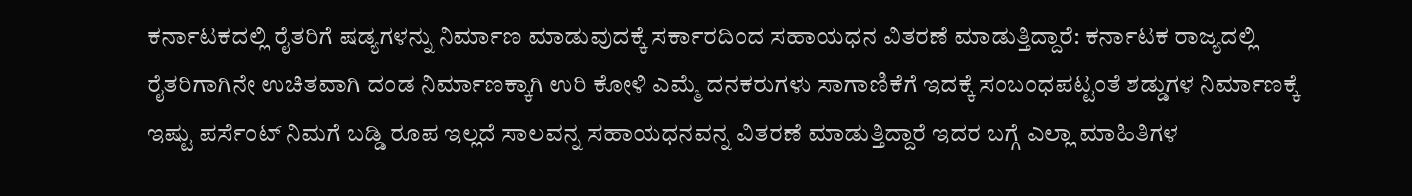ಕರ್ನಾಟಕದಲ್ಲಿ ರೈತರಿಗೆ ಷಡ್ಯಗಳನ್ನು ನಿರ್ಮಾಣ ಮಾಡುವುದಕ್ಕೆ ಸರ್ಕಾರದಿಂದ ಸಹಾಯಧನ ವಿತರಣೆ ಮಾಡುತ್ತಿದ್ದಾರೆ: ಕರ್ನಾಟಕ ರಾಜ್ಯದಲ್ಲಿ ರೈತರಿಗಾಗಿನೇ ಉಚಿತವಾಗಿ ದಂಡ ನಿರ್ಮಾಣಕ್ಕಾಗಿ ಉರಿ ಕೋಳಿ ಎಮ್ಮೆ ದನಕರುಗಳು ಸಾಗಾಣಿಕೆಗೆ ಇದಕ್ಕೆ ಸಂಬಂಧಪಟ್ಟಂತೆ ಶಡ್ಡುಗಳ ನಿರ್ಮಾಣಕ್ಕೆ ಇಷ್ಟು ಪರ್ಸೆಂಟ್ ನಿಮಗೆ ಬಡ್ಡಿ ರೂಪ ಇಲ್ಲದೆ ಸಾಲವನ್ನ ಸಹಾಯಧನವನ್ನ ವಿತರಣೆ ಮಾಡುತ್ತಿದ್ದಾರೆ ಇದರ ಬಗ್ಗೆ ಎಲ್ಲಾ ಮಾಹಿತಿಗಳ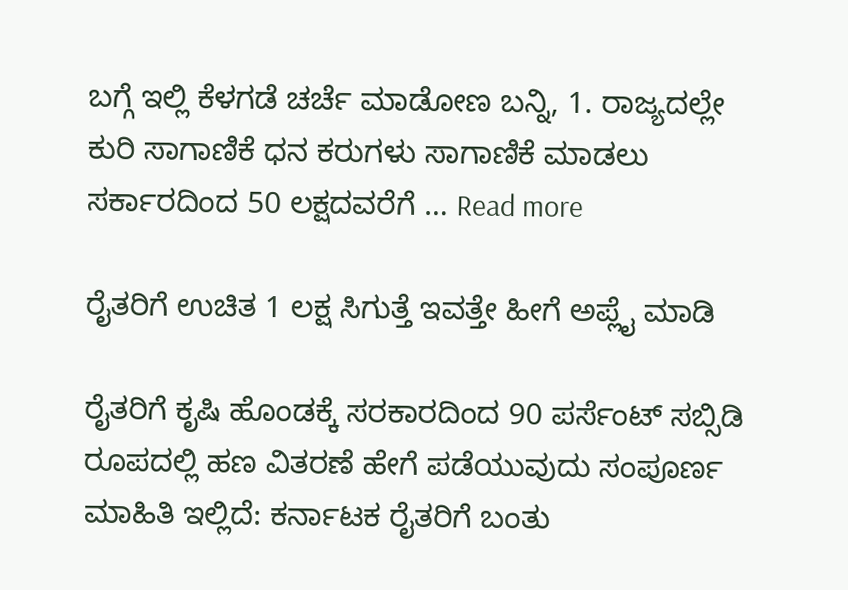ಬಗ್ಗೆ ಇಲ್ಲಿ ಕೆಳಗಡೆ ಚರ್ಚೆ ಮಾಡೋಣ ಬನ್ನಿ, 1. ರಾಜ್ಯದಲ್ಲೇ ಕುರಿ ಸಾಗಾಣಿಕೆ ಧನ ಕರುಗಳು ಸಾಗಾಣಿಕೆ ಮಾಡಲು ಸರ್ಕಾರದಿಂದ 50 ಲಕ್ಷದವರೆಗೆ … Read more

ರೈತರಿಗೆ ಉಚಿತ 1 ಲಕ್ಷ ಸಿಗುತ್ತೆ ಇವತ್ತೇ ಹೀಗೆ ಅಪ್ಲೈ ಮಾಡಿ

ರೈತರಿಗೆ ಕೃಷಿ ಹೊಂಡಕ್ಕೆ ಸರಕಾರದಿಂದ 90 ಪರ್ಸೆಂಟ್ ಸಬ್ಸಿಡಿ ರೂಪದಲ್ಲಿ ಹಣ ವಿತರಣೆ ಹೇಗೆ ಪಡೆಯುವುದು ಸಂಪೂರ್ಣ ಮಾಹಿತಿ ಇಲ್ಲಿದೆ: ಕರ್ನಾಟಕ ರೈತರಿಗೆ ಬಂತು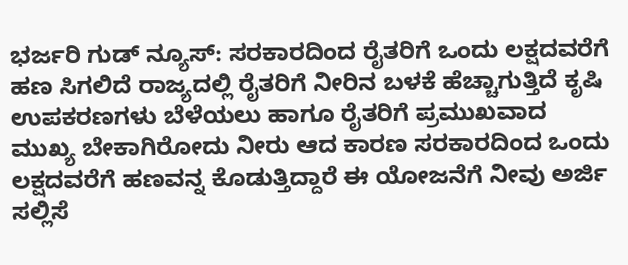ಭರ್ಜರಿ ಗುಡ್ ನ್ಯೂಸ್: ಸರಕಾರದಿಂದ ರೈತರಿಗೆ ಒಂದು ಲಕ್ಷದವರೆಗೆ ಹಣ ಸಿಗಲಿದೆ ರಾಜ್ಯದಲ್ಲಿ ರೈತರಿಗೆ ನೀರಿನ ಬಳಕೆ ಹೆಚ್ಚಾಗುತ್ತಿದೆ ಕೃಷಿ ಉಪಕರಣಗಳು ಬೆಳೆಯಲು ಹಾಗೂ ರೈತರಿಗೆ ಪ್ರಮುಖವಾದ ಮುಖ್ಯ ಬೇಕಾಗಿರೋದು ನೀರು ಆದ ಕಾರಣ ಸರಕಾರದಿಂದ ಒಂದು ಲಕ್ಷದವರೆಗೆ ಹಣವನ್ನ ಕೊಡುತ್ತಿದ್ದಾರೆ ಈ ಯೋಜನೆಗೆ ನೀವು ಅರ್ಜಿ ಸಲ್ಲಿಸೆ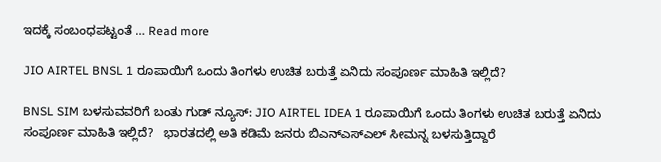ಇದಕ್ಕೆ ಸಂಬಂಧಪಟ್ಟಂತೆ … Read more

JIO AIRTEL BNSL 1 ರೂಪಾಯಿಗೆ ಒಂದು ತಿಂಗಳು ಉಚಿತ ಬರುತ್ತೆ ಏನಿದು ಸಂಪೂರ್ಣ ಮಾಹಿತಿ ಇಲ್ಲಿದೆ?

BNSL SIM ಬಳಸುವವರಿಗೆ ಬಂತು ಗುಡ್ ನ್ಯೂಸ್: JIO AIRTEL IDEA 1 ರೂಪಾಯಿಗೆ ಒಂದು ತಿಂಗಳು ಉಚಿತ ಬರುತ್ತೆ ಏನಿದು ಸಂಪೂರ್ಣ ಮಾಹಿತಿ ಇಲ್ಲಿದೆ?   ಭಾರತದಲ್ಲಿ ಅತಿ ಕಡಿಮೆ ಜನರು ಬಿಎನ್ಎಸ್ಎಲ್ ಸೀಮನ್ನ ಬಳಸುತ್ತಿದ್ದಾರೆ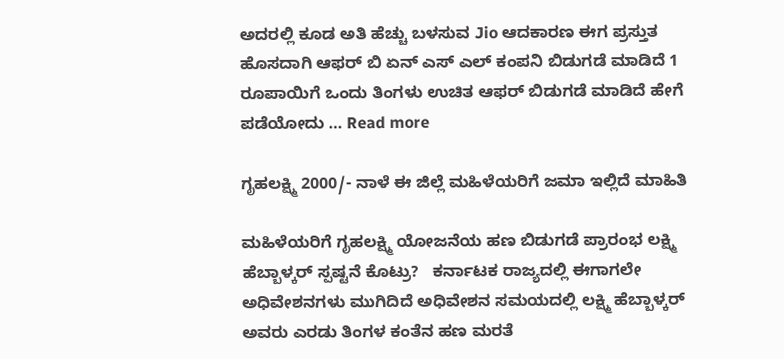ಅದರಲ್ಲಿ ಕೂಡ ಅತಿ ಹೆಚ್ಚು ಬಳಸುವ Jio ಆದಕಾರಣ ಈಗ ಪ್ರಸ್ತುತ ಹೊಸದಾಗಿ ಆಫರ್ ಬಿ ಏನ್ ಎಸ್ ಎಲ್ ಕಂಪನಿ ಬಿಡುಗಡೆ ಮಾಡಿದೆ 1 ರೂಪಾಯಿಗೆ ಒಂದು ತಿಂಗಳು ಉಚಿತ ಆಫರ್ ಬಿಡುಗಡೆ ಮಾಡಿದೆ ಹೇಗೆ ಪಡೆಯೋದು … Read more

ಗೃಹಲಕ್ಷ್ಮಿ 2000/- ನಾಳೆ ಈ ಜಿಲ್ಲೆ ಮಹಿಳೆಯರಿಗೆ ಜಮಾ ಇಲ್ಲಿದೆ ಮಾಹಿತಿ

ಮಹಿಳೆಯರಿಗೆ ಗೃಹಲಕ್ಷ್ಮಿ ಯೋಜನೆಯ ಹಣ ಬಿಡುಗಡೆ ಪ್ರಾರಂಭ ಲಕ್ಷ್ಮಿ ಹೆಬ್ಬಾಳ್ಕರ್ ಸ್ಪಷ್ಟನೆ ಕೊಟ್ರು?   ಕರ್ನಾಟಕ ರಾಜ್ಯದಲ್ಲಿ ಈಗಾಗಲೇ ಅಧಿವೇಶನಗಳು ಮುಗಿದಿದೆ ಅಧಿವೇಶನ ಸಮಯದಲ್ಲಿ ಲಕ್ಷ್ಮಿ ಹೆಬ್ಬಾಳ್ಕರ್ ಅವರು ಎರಡು ತಿಂಗಳ ಕಂತೆನ ಹಣ ಮರತೆ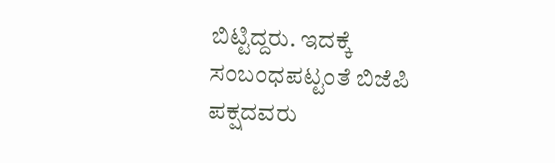ಬಿಟ್ಟಿದ್ದರು. ಇದಕ್ಕೆ ಸಂಬಂಧಪಟ್ಟಂತೆ ಬಿಜೆಪಿ ಪಕ್ಷದವರು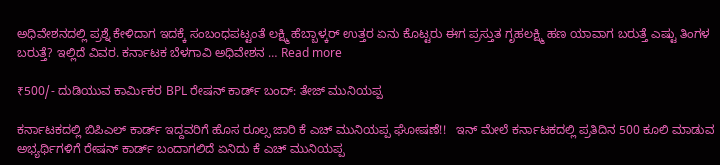ಅಧಿವೇಶನದಲ್ಲಿ ಪ್ರಶ್ನೆ ಕೇಳಿದಾಗ ಇದಕ್ಕೆ ಸಂಬಂಧಪಟ್ಟಂತೆ ಲಕ್ಷ್ಮಿ ಹೆಬ್ಬಾಳ್ಕರ್ ಉತ್ತರ ಏನು ಕೊಟ್ಟರು ಈಗ ಪ್ರಸ್ತುತ ಗೃಹಲಕ್ಷ್ಮಿ ಹಣ ಯಾವಾಗ ಬರುತ್ತೆ ಎಷ್ಟು ತಿಂಗಳ ಬರುತ್ತೆ? ಇಲ್ಲಿದೆ ವಿವರ. ಕರ್ನಾಟಕ ಬೆಳಗಾವಿ ಅಧಿವೇಶನ … Read more

₹500/- ದುಡಿಯುವ ಕಾರ್ಮಿಕರ BPL ರೇಷನ್ ಕಾರ್ಡ್ ಬಂದ್: ತೇಜ್ ಮುನಿಯಪ್ಪ

ಕರ್ನಾಟಕದಲ್ಲಿ ಬಿಪಿಎಲ್ ಕಾರ್ಡ್ ಇದ್ದವರಿಗೆ ಹೊಸ ರೂಲ್ಸ ಜಾರಿ ಕೆ ಎಚ್ ಮುನಿಯಪ್ಪ ಘೋಷಣೆ!!   ಇನ್ ಮೇಲೆ ಕರ್ನಾಟಕದಲ್ಲಿ ಪ್ರತಿದಿನ 500 ಕೂಲಿ ಮಾಡುವ ಅಭ್ಯರ್ಥಿಗಳಿಗೆ ರೇಷನ್ ಕಾರ್ಡ್ ಬಂದಾಗಲಿದೆ ಏನಿದು ಕೆ ಎಚ್ ಮುನಿಯಪ್ಪ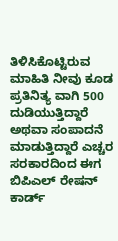ತಿಳಿಸಿಕೊಟ್ಟಿರುವ ಮಾಹಿತಿ ನೀವು ಕೂಡ ಪ್ರತಿನಿತ್ಯ ವಾಗಿ 500 ದುಡಿಯುತ್ತಿದ್ದಾರೆ ಅಥವಾ ಸಂಪಾದನೆ ಮಾಡುತ್ತಿದ್ದಾರೆ ಎಚ್ಚರ ಸರಕಾರದಿಂದ ಈಗ ಬಿಪಿಎಲ್ ರೇಷನ್ ಕಾರ್ಡ್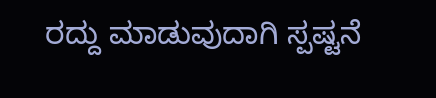ರದ್ದು ಮಾಡುವುದಾಗಿ ಸ್ಪಷ್ಟನೆ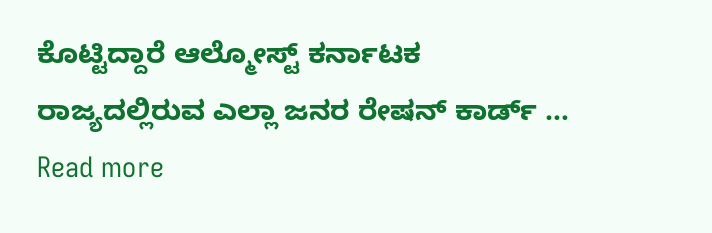ಕೊಟ್ಟಿದ್ದಾರೆ ಆಲ್ಮೋಸ್ಟ್ ಕರ್ನಾಟಕ ರಾಜ್ಯದಲ್ಲಿರುವ ಎಲ್ಲಾ ಜನರ ರೇಷನ್ ಕಾರ್ಡ್ … Read more